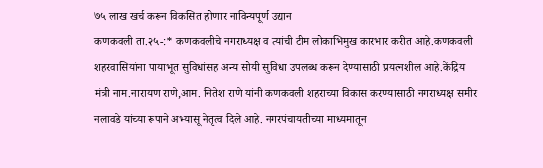७५ लाख खर्च करून विकसित होणार नाविन्यपूर्ण उद्यान
कणकवली ता.२५-:* कणकवलीचे नगराध्यक्ष व त्यांची टीम लोकाभिमुख कारभार करीत आहे.कणकवली शहरवासियांना पायाभूत सुविधांसह अन्य सोयी सुविधा उपलब्ध करून देण्यासाठी प्रयत्नशील आहे.केंद्रिय मंत्री नाम.नारायण राणे,आम. नितेश राणे यांनी कणकवली शहराच्या विकास करण्यासाठी नगराध्यक्ष समीर नलावडे यांच्या रूपाने अभ्यासू नेतृत्व दिले आहे. नगरपंचायतीच्या माध्यमातून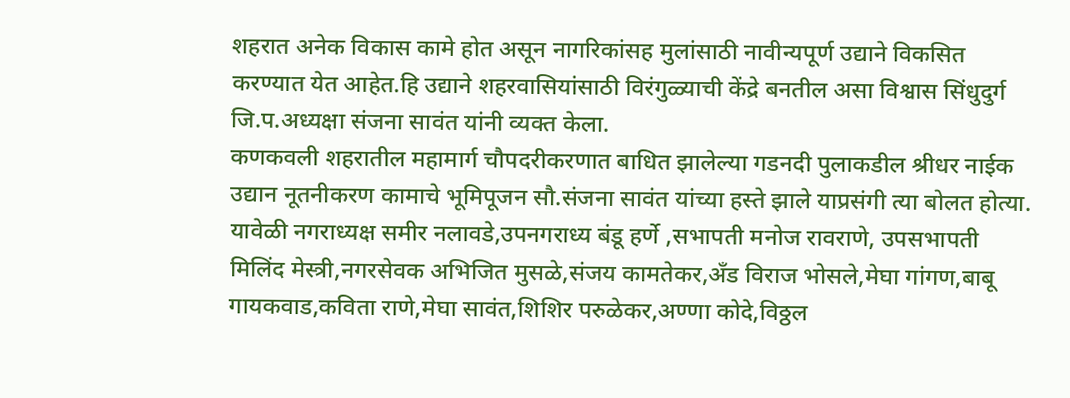शहरात अनेक विकास कामे होत असून नागरिकांसह मुलांसाठी नावीन्यपूर्ण उद्याने विकसित करण्यात येत आहेत.हि उद्याने शहरवासियांसाठी विरंगुळ्याची केंद्रे बनतील असा विश्वास सिंधुदुर्ग जि.प.अध्यक्षा संजना सावंत यांनी व्यक्त केला.
कणकवली शहरातील महामार्ग चौपदरीकरणात बाधित झालेल्या गडनदी पुलाकडील श्रीधर नाईक उद्यान नूतनीकरण कामाचे भूमिपूजन सौ.संजना सावंत यांच्या हस्ते झाले याप्रसंगी त्या बोलत होत्या. यावेळी नगराध्यक्ष समीर नलावडे,उपनगराध्य बंडू हर्णे ,सभापती मनोज रावराणे, उपसभापती मिलिंद मेस्त्री,नगरसेवक अभिजित मुसळे,संजय कामतेकर,अँड विराज भोसले,मेघा गांगण,बाबू गायकवाड,कविता राणे,मेघा सावंत,शिशिर परुळेकर,अण्णा कोदे,विठ्ठल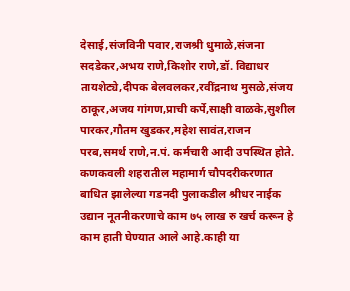देसाई,संजविनी पवार,राजश्री धुमाळे,संजना सदडेकर,अभय राणे,किशोर राणे,डॉ. विद्याधर तायशेट्ये,दीपक बेलवलकर,रवींद्रनाथ मुसळे,संजय ठाकूर,अजय गांगण,प्राची कर्पे,साक्षी वाळके,सुशील पारकर,गौतम खुडकर,महेश सावंत,राजन परब,समर्थ राणे,न.पं. कर्मचारी आदी उपस्थित होते.
कणकवली शहरातील महामार्ग चौपदरीकरणात बाधित झालेल्या गडनदी पुलाकडील श्रीधर नाईक उद्यान नूतनीकरणाचे काम ७५ लाख रु खर्च करून हे काम हाती घेण्यात आले आहे.काही या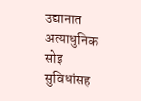उद्यानात अत्याधुनिक सोइ सुविधांसह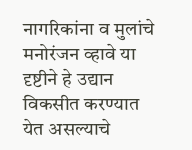नागरिकांना व मुलांचे मनोरंजन व्हावे या दृष्टीने हे उद्यान विकसीत करण्यात येत असल्याचे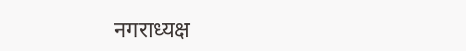नगराध्यक्ष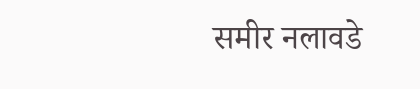समीर नलावडे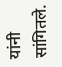यांनी सांगितले.